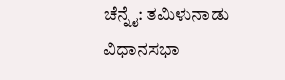ಚೆನ್ನೈ: ತಮಿಳುನಾಡು ವಿಧಾನಸಭಾ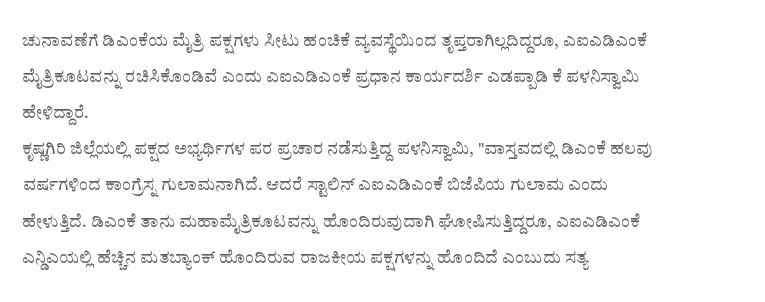ಚುನಾವಣೆಗೆ ಡಿಎಂಕೆಯ ಮೈತ್ರಿ ಪಕ್ಷಗಳು ಸೀಟು ಹಂಚಿಕೆ ವ್ಯವಸ್ಥೆಯಿಂದ ತೃಪ್ತರಾಗಿಲ್ಲದಿದ್ದರೂ, ಎಐಎಡಿಎಂಕೆ ಮೈತ್ರಿಕೂಟವನ್ನು ರಚಿಸಿಕೊಂಡಿವೆ ಎಂದು ಎಐಎಡಿಎಂಕೆ ಪ್ರಧಾನ ಕಾರ್ಯದರ್ಶಿ ಎಡಪ್ಪಾಡಿ ಕೆ ಪಳನಿಸ್ವಾಮಿ ಹೇಳಿದ್ದಾರೆ.
ಕೃಷ್ಣಗಿರಿ ಜಿಲ್ಲೆಯಲ್ಲಿ ಪಕ್ಷದ ಅಭ್ಯರ್ಥಿಗಳ ಪರ ಪ್ರಚಾರ ನಡೆಸುತ್ತಿದ್ದ ಪಳನಿಸ್ವಾಮಿ, "ವಾಸ್ತವದಲ್ಲಿ ಡಿಎಂಕೆ ಹಲವು ವರ್ಷಗಳಿಂದ ಕಾಂಗ್ರೆಸ್ನ ಗುಲಾಮನಾಗಿದೆ. ಆದರೆ ಸ್ಟಾಲಿನ್ ಎಐಎಡಿಎಂಕೆ ಬಿಜೆಪಿಯ ಗುಲಾಮ ಎಂದು ಹೇಳುತ್ತಿದೆ. ಡಿಎಂಕೆ ತಾನು ಮಹಾಮೈತ್ರಿಕೂಟವನ್ನು ಹೊಂದಿರುವುದಾಗಿ ಘೋಷಿಸುತ್ತಿದ್ದರೂ, ಎಐಎಡಿಎಂಕೆ ಎನ್ಡಿಎಯಲ್ಲಿ ಹೆಚ್ಚಿನ ಮತಬ್ಯಾಂಕ್ ಹೊಂದಿರುವ ರಾಜಕೀಯ ಪಕ್ಷಗಳನ್ನು ಹೊಂದಿದೆ ಎಂಬುದು ಸತ್ಯ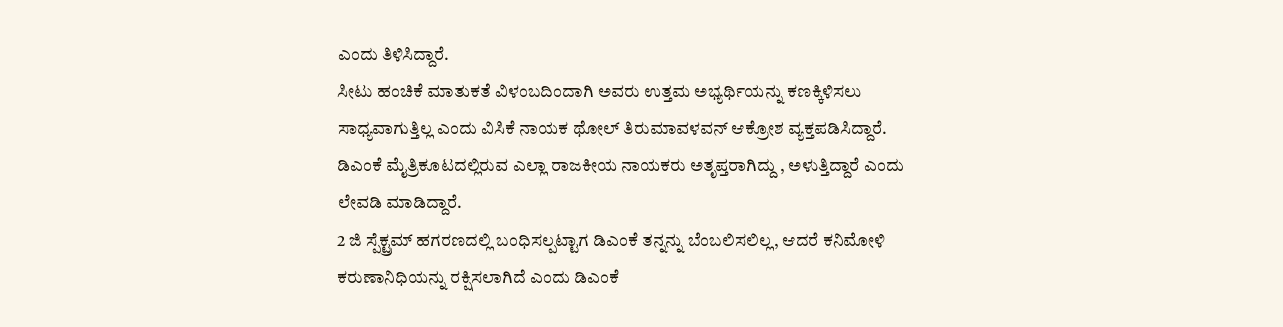ಎಂದು ತಿಳಿಸಿದ್ದಾರೆ.
ಸೀಟು ಹಂಚಿಕೆ ಮಾತುಕತೆ ವಿಳಂಬದಿಂದಾಗಿ ಅವರು ಉತ್ತಮ ಅಭ್ಯರ್ಥಿಯನ್ನು ಕಣಕ್ಕಿಳಿಸಲು ಸಾಧ್ಯವಾಗುತ್ತಿಲ್ಲ ಎಂದು ವಿಸಿಕೆ ನಾಯಕ ಥೋಲ್ ತಿರುಮಾವಳವನ್ ಆಕ್ರೋಶ ವ್ಯಕ್ತಪಡಿಸಿದ್ದಾರೆ. ಡಿಎಂಕೆ ಮೈತ್ರಿಕೂಟದಲ್ಲಿರುವ ಎಲ್ಲಾ ರಾಜಕೀಯ ನಾಯಕರು ಅತೃಪ್ತರಾಗಿದ್ದು , ಅಳುತ್ತಿದ್ದಾರೆ ಎಂದು ಲೇವಡಿ ಮಾಡಿದ್ದಾರೆ.
2 ಜಿ ಸ್ಪೆಕ್ಟ್ರಮ್ ಹಗರಣದಲ್ಲಿ ಬಂಧಿಸಲ್ಪಟ್ಟಾಗ ಡಿಎಂಕೆ ತನ್ನನ್ನು ಬೆಂಬಲಿಸಲಿಲ್ಲ, ಆದರೆ ಕನಿಮೋಳಿ ಕರುಣಾನಿಧಿಯನ್ನು ರಕ್ಷಿಸಲಾಗಿದೆ ಎಂದು ಡಿಎಂಕೆ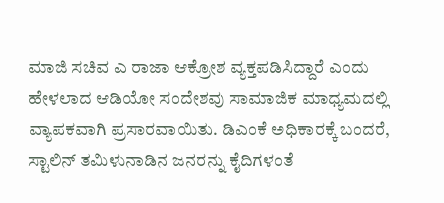ಮಾಜಿ ಸಚಿವ ಎ ರಾಜಾ ಆಕ್ರೋಶ ವ್ಯಕ್ತಪಡಿಸಿದ್ದಾರೆ ಎಂದು ಹೇಳಲಾದ ಆಡಿಯೋ ಸಂದೇಶವು ಸಾಮಾಜಿಕ ಮಾಧ್ಯಮದಲ್ಲಿ ವ್ಯಾಪಕವಾಗಿ ಪ್ರಸಾರವಾಯಿತು. ಡಿಎಂಕೆ ಅಧಿಕಾರಕ್ಕೆ ಬಂದರೆ, ಸ್ಟಾಲಿನ್ ತಮಿಳುನಾಡಿನ ಜನರನ್ನು ಕೈದಿಗಳಂತೆ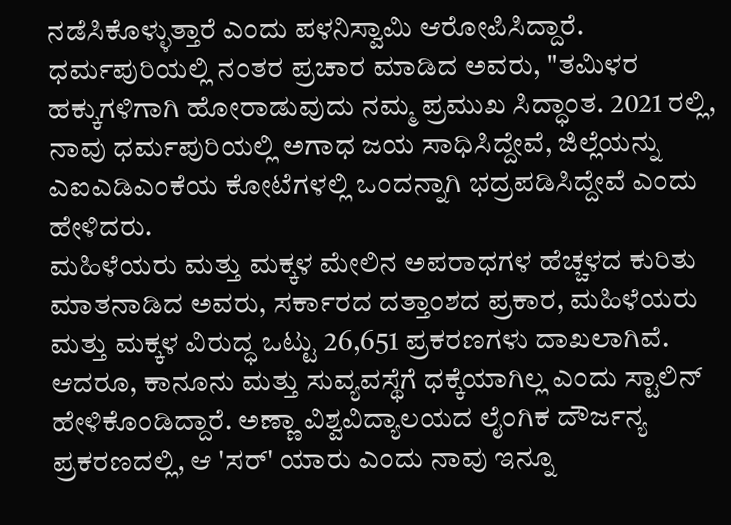ನಡೆಸಿಕೊಳ್ಳುತ್ತಾರೆ ಎಂದು ಪಳನಿಸ್ವಾಮಿ ಆರೋಪಿಸಿದ್ದಾರೆ.
ಧರ್ಮಪುರಿಯಲ್ಲಿ ನಂತರ ಪ್ರಚಾರ ಮಾಡಿದ ಅವರು, "ತಮಿಳರ ಹಕ್ಕುಗಳಿಗಾಗಿ ಹೋರಾಡುವುದು ನಮ್ಮ ಪ್ರಮುಖ ಸಿದ್ಧಾಂತ. 2021 ರಲ್ಲಿ, ನಾವು ಧರ್ಮಪುರಿಯಲ್ಲಿ ಅಗಾಧ ಜಯ ಸಾಧಿಸಿದ್ದೇವೆ, ಜಿಲ್ಲೆಯನ್ನು ಎಐಎಡಿಎಂಕೆಯ ಕೋಟೆಗಳಲ್ಲಿ ಒಂದನ್ನಾಗಿ ಭದ್ರಪಡಿಸಿದ್ದೇವೆ ಎಂದು ಹೇಳಿದರು.
ಮಹಿಳೆಯರು ಮತ್ತು ಮಕ್ಕಳ ಮೇಲಿನ ಅಪರಾಧಗಳ ಹೆಚ್ಚಳದ ಕುರಿತು ಮಾತನಾಡಿದ ಅವರು, ಸರ್ಕಾರದ ದತ್ತಾಂಶದ ಪ್ರಕಾರ, ಮಹಿಳೆಯರು ಮತ್ತು ಮಕ್ಕಳ ವಿರುದ್ಧ ಒಟ್ಟು 26,651 ಪ್ರಕರಣಗಳು ದಾಖಲಾಗಿವೆ. ಆದರೂ, ಕಾನೂನು ಮತ್ತು ಸುವ್ಯವಸ್ಥೆಗೆ ಧಕ್ಕೆಯಾಗಿಲ್ಲ ಎಂದು ಸ್ಟಾಲಿನ್ ಹೇಳಿಕೊಂಡಿದ್ದಾರೆ. ಅಣ್ಣಾ ವಿಶ್ವವಿದ್ಯಾಲಯದ ಲೈಂಗಿಕ ದೌರ್ಜನ್ಯ ಪ್ರಕರಣದಲ್ಲಿ, ಆ 'ಸರ್' ಯಾರು ಎಂದು ನಾವು ಇನ್ನೂ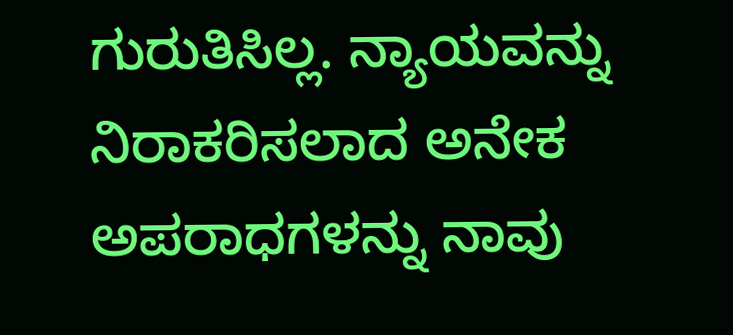ಗುರುತಿಸಿಲ್ಲ. ನ್ಯಾಯವನ್ನು ನಿರಾಕರಿಸಲಾದ ಅನೇಕ ಅಪರಾಧಗಳನ್ನು ನಾವು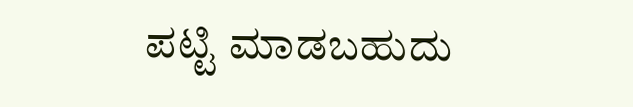ಪಟ್ಟಿ ಮಾಡಬಹುದು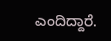ಎಂದಿದ್ದಾರೆ.